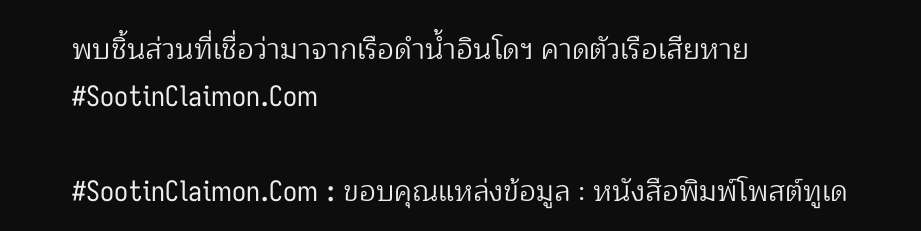พบชิ้นส่วนที่เชื่อว่ามาจากเรือดำน้ำอินโดฯ คาดตัวเรือเสียหาย #SootinClaimon.Com

#SootinClaimon.Com : ขอบคุณแหล่งข้อมูล : หนังสือพิมพ์โพสต์ทูเด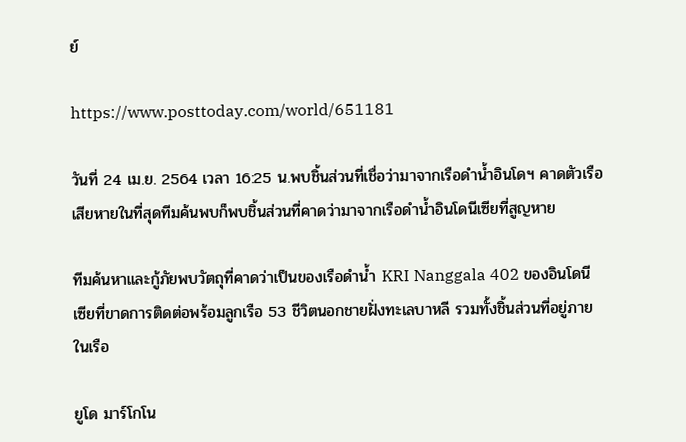ย์

https://www.posttoday.com/world/651181

วันที่ 24 เม.ย. 2564 เวลา 16:25 น.พบชิ้นส่วนที่เชื่อว่ามาจากเรือดำน้ำอินโดฯ คาดตัวเรือเสียหายในที่สุดทีมค้นพบก็พบชิ้นส่วนที่คาดว่ามาจากเรือดำน้ำอินโดนีเซียที่สูญหาย

ทีมค้นหาและกู้ภัยพบวัตถุที่คาดว่าเป็นของเรือดำน้ำ KRI Nanggala 402 ของอินโดนีเซียที่ขาดการติดต่อพร้อมลูกเรือ 53 ชีวิตนอกชายฝั่งทะเลบาหลี รวมทั้งชิ้นส่วนที่อยู่ภายในเรือ

ยูโด มาร์โกโน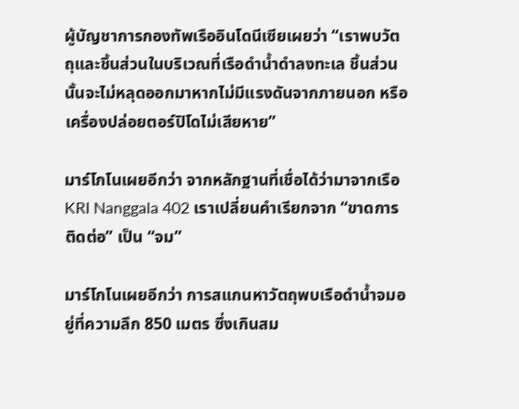ผู้บัญชาการกองทัพเรืออินโดนีเซียเผยว่า “เราพบวัตถุและชิ้นส่วนในบริเวณที่เรือดำน้ำดำลงทะเล ชิ้นส่วนนั้นจะไม่หลุดออกมาหากไม่มีแรงดันจากภายนอก หรือเครื่องปล่อยตอร์ปิโดไม่เสียหาย”

มาร์โกโนเผยอีกว่า จากหลักฐานที่เชื่อได้ว่ามาจากเรือ KRI Nanggala 402 เราเปลี่ยนคำเรียกจาก “ขาดการติดต่อ” เป็น “จม”

มาร์โกโนเผยอีกว่า การสแกนหาวัตถุพบเรือดำน้ำจมอยู่ที่ความลึก 850 เมตร ซึ่งเกินสม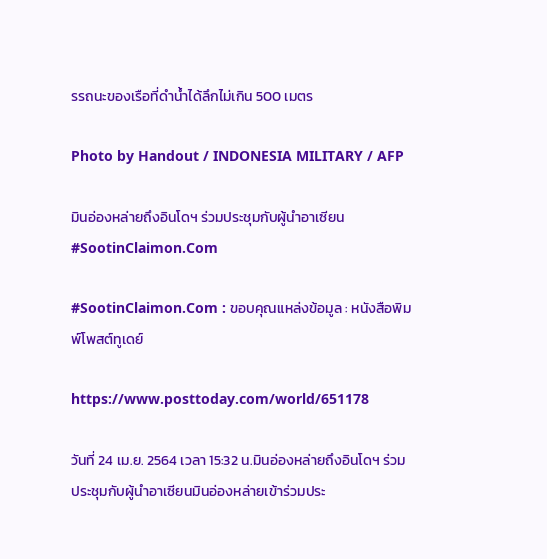รรถนะของเรือที่ดำน้ำได้ลึกไม่เกิน 500 เมตร

Photo by Handout / INDONESIA MILITARY / AFP

มินอ่องหล่ายถึงอินโดฯ ร่วมประชุมกับผู้นำอาเซียน #SootinClaimon.Com

#SootinClaimon.Com : ขอบคุณแหล่งข้อมูล : หนังสือพิมพ์โพสต์ทูเดย์

https://www.posttoday.com/world/651178

วันที่ 24 เม.ย. 2564 เวลา 15:32 น.มินอ่องหล่ายถึงอินโดฯ ร่วมประชุมกับผู้นำอาเซียนมินอ่องหล่ายเข้าร่วมประ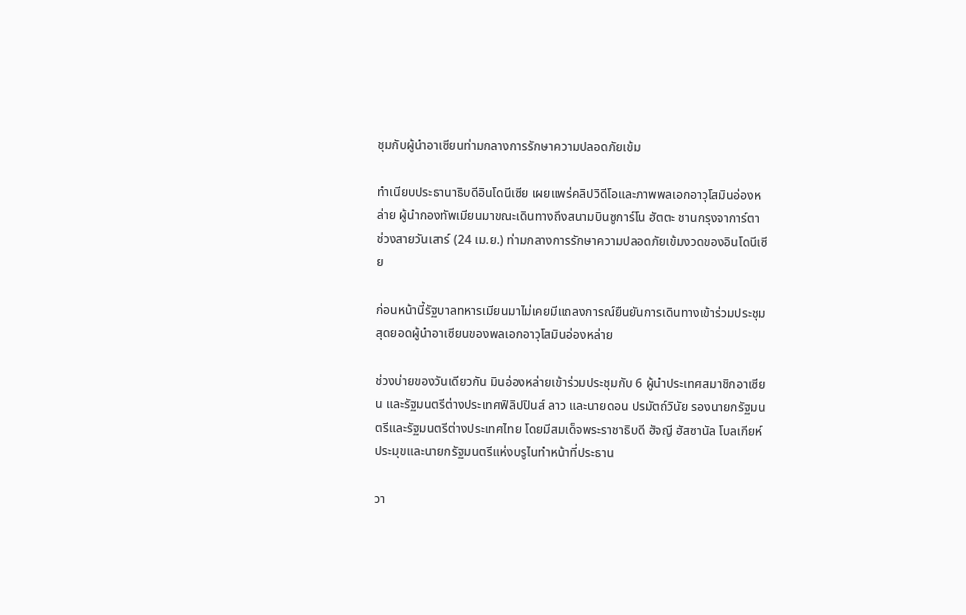ชุมกับผู้นำอาเซียนท่ามกลางการรักษาความปลอดภัยเข้ม

ทำเนียบประธานาธิบดีอินโดนีเซีย เผยแพร่คลิปวิดีโอและภาพพลเอกอาวุโสมินอ่องหล่าย ผู้นำกองทัพเมียนมาขณะเดินทางถึงสนามบินซูการ์โน ฮัตตะ ชานกรุงจาการ์ตา ช่วงสายวันเสาร์ (24 เม.ย.) ท่ามกลางการรักษาความปลอดภัยเข้มงวดของอินโดนีเซีย

ก่อนหน้านี้รัฐบาลทหารเมียนมาไม่เคยมีแถลงการณ์ยืนยันการเดินทางเข้าร่วมประชุมสุดยอดผู้นำอาเซียนของพลเอกอาวุโสมินอ่องหล่าย

ช่วงบ่ายของวันเดียวกัน มินอ่องหล่ายเข้าร่วมประชุมกับ 6 ผู้นำประเทศสมาชิกอาเซียน และรัฐมนตรีต่างประเทศฟิลิปปินส์ ลาว และนายดอน ปรมัตถ์วินัย รองนายกรัฐมนตรีและรัฐมนตรีต่างประเทศไทย โดยมีสมเด็จพระราชาธิบดี ฮัจญี ฮัสซานัล โบลเกียห์ ประมุขและนายกรัฐมนตรีแห่งบรูไนทำหน้าที่ประธาน

วา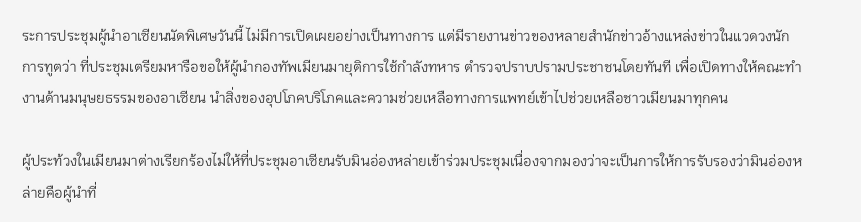ระการประชุมผู้นำอาเซียนนัดพิเศษวันนี้ ไม่มีการเปิดเผยอย่างเป็นทางการ แต่มีรายงานข่าวของหลายสำนักข่าวอ้างแหล่งข่าวในแวดวงนักการทูตว่า ที่ประชุมเตรียมหารือขอให้ผู้นำกองทัพเมียนมายุติการใช้กำลังทหาร ตำรวจปราบปรามประชาชนโดยทันที เพื่อเปิดทางให้คณะทำงานด้านมนุษยธรรมของอาเซียน นำสิ่งของอุปโภคบริโภคและความช่วยเหลือทางการแพทย์เข้าไปช่วยเหลือชาวเมียนมาทุกคน

ผู้ประท้วงในเมียนมาต่างเรียกร้องไม่ให้ที่ประชุมอาเซียนรับมินอ่องหล่ายเข้าร่วมประชุมเนื่องจากมองว่าจะเป็นการให้การรับรองว่ามินอ่องหล่ายคือผู้นำที่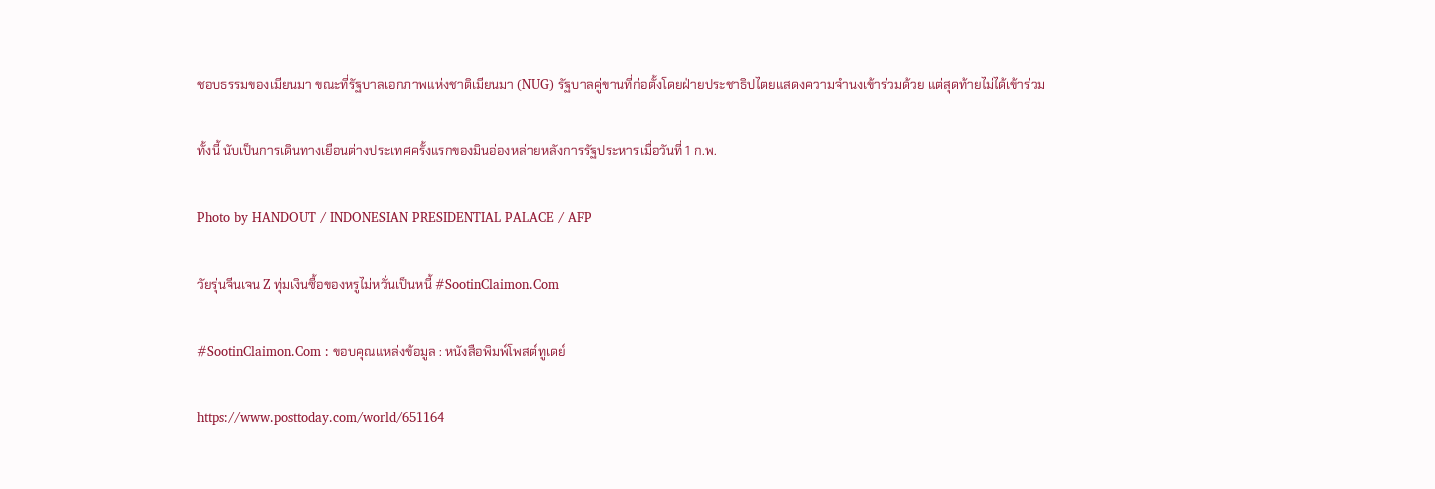ชอบธรรมของเมียนมา ขณะที่รัฐบาลเอกภาพแห่งชาติเมียนมา (NUG) รัฐบาลคู่ขานที่ก่อตั้งโดยฝ่ายประชาธิปไตยแสดงความจำนงเข้าร่วมด้วย แต่สุดท้ายไม่ได้เข้าร่วม

ทั้งนี้ นับเป็นการเดินทางเยือนต่างประเทศครั้งแรกของมินอ่องหล่ายหลังการรัฐประหารเมื่อวันที่ 1 ก.พ.

Photo by HANDOUT / INDONESIAN PRESIDENTIAL PALACE / AFP

วัยรุ่นจีนเจน Z ทุ่มเงินซื้อของหรูไม่หวั่นเป็นหนี้ #SootinClaimon.Com

#SootinClaimon.Com : ขอบคุณแหล่งข้อมูล : หนังสือพิมพ์โพสต์ทูเดย์

https://www.posttoday.com/world/651164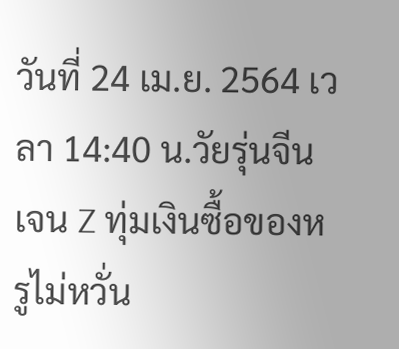วันที่ 24 เม.ย. 2564 เวลา 14:40 น.วัยรุ่นจีนเจน Z ทุ่มเงินซื้อของหรูไม่หวั่น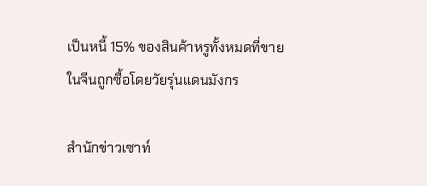เป็นหนี้ 15% ของสินค้าหรูทั้งหมดที่ขายในจีนถูกซื้อโดยวัยรุ่นแดนมังกร

สำนักข่าวเซาท์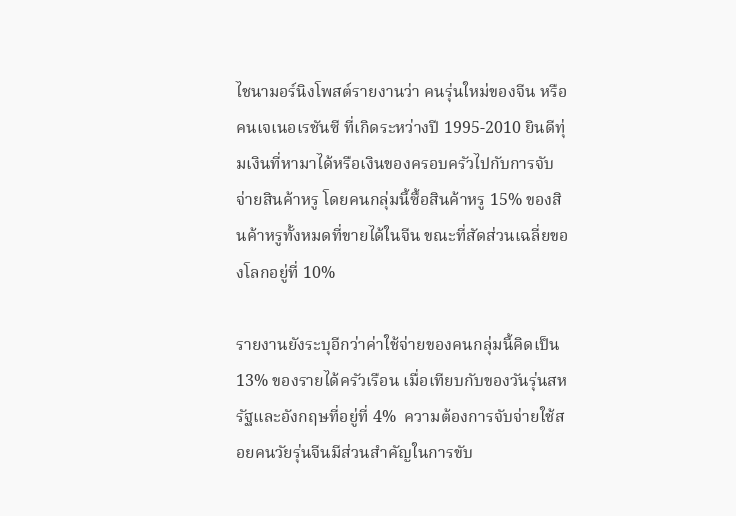ไชนามอร์นิงโพสต์รายงานว่า คนรุ่นใหม่ของจีน หรือคนเจเนอเรชันซี ที่เกิดระหว่างปี 1995-2010 ยินดีทุ่มเงินที่หามาได้หรือเงินของครอบครัวไปกับการจับจ่ายสินค้าหรู โดยคนกลุ่มนี้ซื้อสินค้าหรู 15% ของสินค้าหรูทั้งหมดที่ขายได้ในจีน ขณะที่สัดส่วนเฉลี่ยของโลกอยู่ที่ 10%

รายงานยังระบุอีกว่าค่าใช้จ่ายของคนกลุ่มนี้คิดเป็น 13% ของรายได้ครัวเรือน เมื่อเทียบกับของวันรุ่นสหรัฐและอังกฤษที่อยู่ที่ 4%  ความต้องการจับจ่ายใช้สอยคนวัยรุ่นจีนมีส่วนสำคัญในการขับ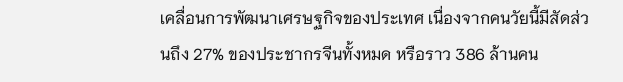เคลื่อนการพัฒนาเศรษฐกิจของประเทศ เนื่องจากคนวัยนี้มีสัดส่วนถึง 27% ของประชากรจีนทั้งหมด หรือราว 386 ล้านคน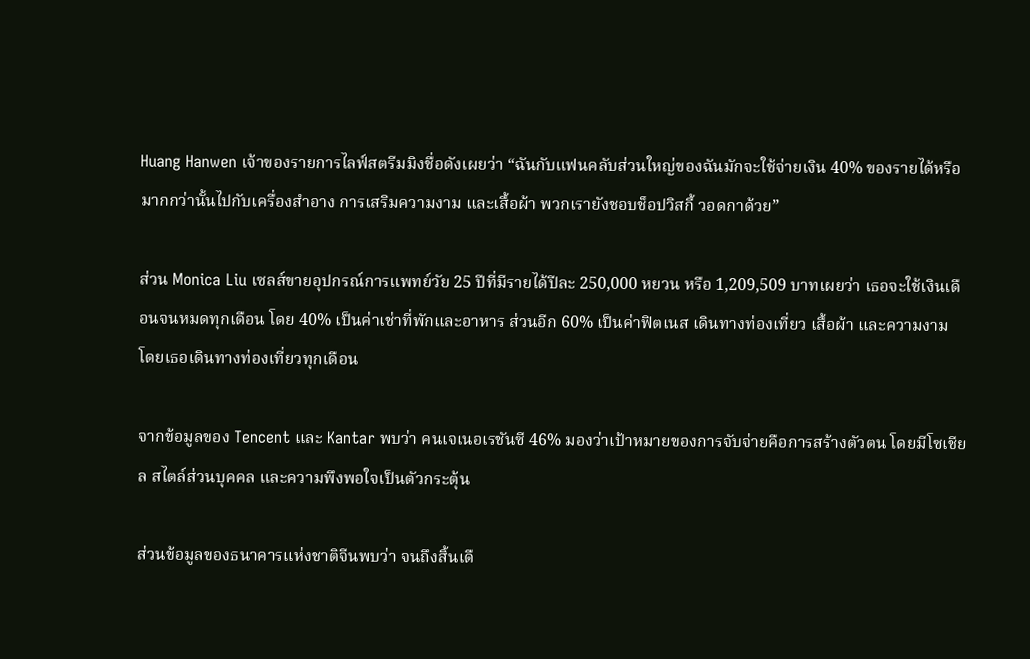Huang Hanwen เจ้าของรายการไลฟ์สตรีมมิงชื่อดังเผยว่า “ฉันกับแฟนคลับส่วนใหญ่ของฉันมักจะใช้จ่ายเงิน 40% ของรายได้หรือมากกว่านั้นไปกับเครื่องสำอาง การเสริมความงาม และเสื้อผ้า พวกเรายังชอบช็อปวิสกี้ วอดกาด้วย”

ส่วน Monica Liu เซลส์ขายอุปกรณ์การแพทย์วัย 25 ปีที่มีรายได้ปีละ 250,000 หยวน หรือ 1,209,509 บาทเผยว่า เธอจะใช้เงินเดือนจนหมดทุกเดือน โดย 40% เป็นค่าเช่าที่พักและอาหาร ส่วนอีก 60% เป็นค่าฟิตเนส เดินทางท่องเที่ยว เสื้อผ้า และความงาม โดยเธอเดินทางท่องเที่ยวทุกเดือน

จากข้อมูลของ Tencent และ Kantar พบว่า คนเจเนอเรชันซี 46% มองว่าเป้าหมายของการจับจ่ายคือการสร้างตัวตน โดยมีโซเชียล สไตล์ส่วนบุคคล และความพึงพอใจเป็นตัวกระตุ้น

ส่วนข้อมูลของธนาคารแห่งชาติจีนพบว่า จนถึงสิ้นเดื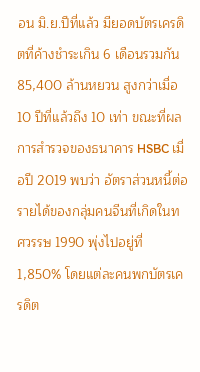อน มิ.ย.ปีที่แล้ว มียอดบัตรเครดิตที่ค้างชำระเกิน 6 เดือนรวมกัน 85,400 ล้านหยวน สูงกว่าเมื่อ 10 ปีที่แล้วถึง 10 เท่า ขณะที่ผลการสำรวจของธนาคาร HSBC เมื่อปี 2019 พบว่า อัตราส่วนหนี้ต่อรายได้ของกลุ่มคนจีนที่เกิดในทศวรรษ 1990 พุ่งไปอยู่ที่ 1,850% โดยแต่ละคนพกบัตรเครดิต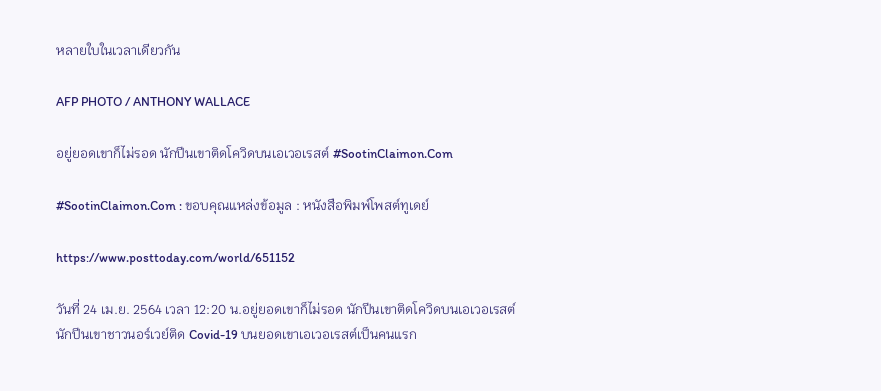หลายใบในเวลาเดียวกัน

AFP PHOTO / ANTHONY WALLACE

อยู่ยอดเขาก็ไม่รอด นักปีนเขาติดโควิดบนเอเวอเรสต์ #SootinClaimon.Com

#SootinClaimon.Com : ขอบคุณแหล่งข้อมูล : หนังสือพิมพ์โพสต์ทูเดย์

https://www.posttoday.com/world/651152

วันที่ 24 เม.ย. 2564 เวลา 12:20 น.อยู่ยอดเขาก็ไม่รอด นักปีนเขาติดโควิดบนเอเวอเรสต์   นักปีนเขาชาวนอร์เวย์ติด Covid-19 บนยอดเขาเอเวอเรสต์เป็นคนแรก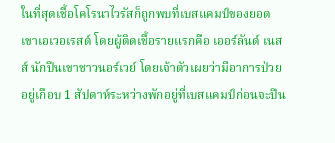ในที่สุดเชื้อโคโรนาไวรัสก็ถูกพบที่เบสแคมป์ของยอดเขาเอเวอเรสต์ โดยผู้ติดเชื้อรายแรกคือ เออร์ลันด์ เนสส์ นักปีนเขาชาวนอร์เวย์ โดยเจ้าตัวเผยว่ามีอาการป่วยอยู่เกือบ 1 สัปดาห์ระหว่างพักอยู่ที่เบสแคมป์ก่อนจะปีน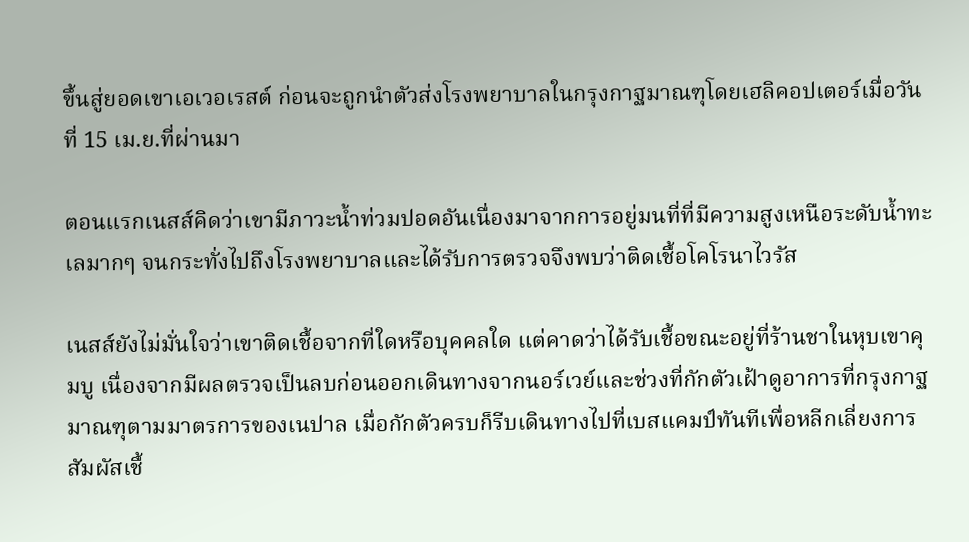ขึ้นสู่ยอดเขาเอเวอเรสต์ ก่อนจะถูกนำตัวส่งโรงพยาบาลในกรุงกาฐมาณฑุโดยเฮลิคอปเตอร์เมื่อวันที่ 15 เม.ย.ที่ผ่านมา

ตอนแรกเนสส์คิดว่าเขามีภาวะน้ำท่วมปอดอันเนื่องมาจากการอยู่มนที่ที่มีความสูงเหนือระดับน้ำทะเลมากๆ จนกระทั่งไปถึงโรงพยาบาลและได้รับการตรวจจึงพบว่าติดเชื้อโคโรนาไวรัส

เนสส์ยังไม่มั่นใจว่าเขาติดเชื้อจากที่ใดหรือบุคคลใด แต่คาดว่าได้รับเชื้อขณะอยู่ที่ร้านชาในหุบเขาคุมบู เนื่องจากมีผลตรวจเป็นลบก่อนออกเดินทางจากนอร์เวย์และช่วงที่กักตัวเฝ้าดูอาการที่กรุงกาฐมาณฑุตามมาตรการของเนปาล เมื่อกักตัวครบก็รีบเดินทางไปที่เบสแคมป์ทันทีเพื่อหลีกเลี่ยงการสัมผัสเชื้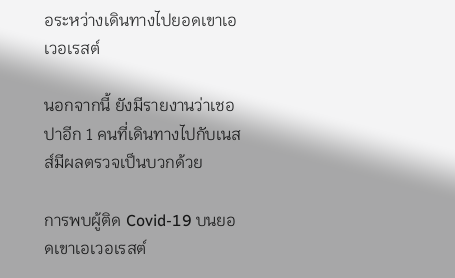อระหว่างเดินทางไปยอดเขาเอเวอเรสต์

นอกจากนี้ ยังมีรายงานว่าเชอปาอีก 1 คนที่เดินทางไปกับเนสส์มีผลตรวจเป็นบวกด้วย

การพบผู้ติด Covid-19 บนยอดเขาเอเวอเรสต์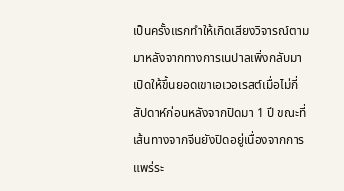เป็นครั้งแรกทำให้เกิดเสียงวิจารณ์ตามมาหลังจากทางการเนปาลเพิ่งกลับมาเปิดให้ขึ้นยอดเขาเอเวอเรสต์เมื่อไม่กี่สัปดาห์ก่อนหลังจากปิดมา 1 ปี ขณะที่เส้นทางจากจีนยังปิดอยู่เนื่องจากการแพร่ระ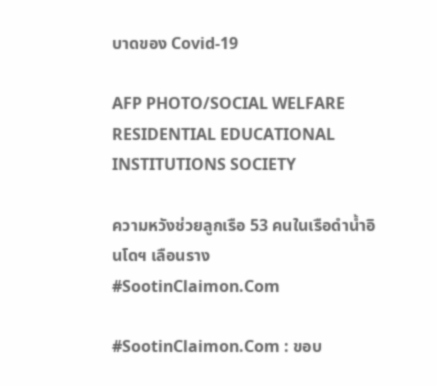บาดของ Covid-19

AFP PHOTO/SOCIAL WELFARE RESIDENTIAL EDUCATIONAL INSTITUTIONS SOCIETY

ความหวังช่วยลูกเรือ 53 คนในเรือดำน้ำอินโดฯ เลือนราง #SootinClaimon.Com

#SootinClaimon.Com : ขอบ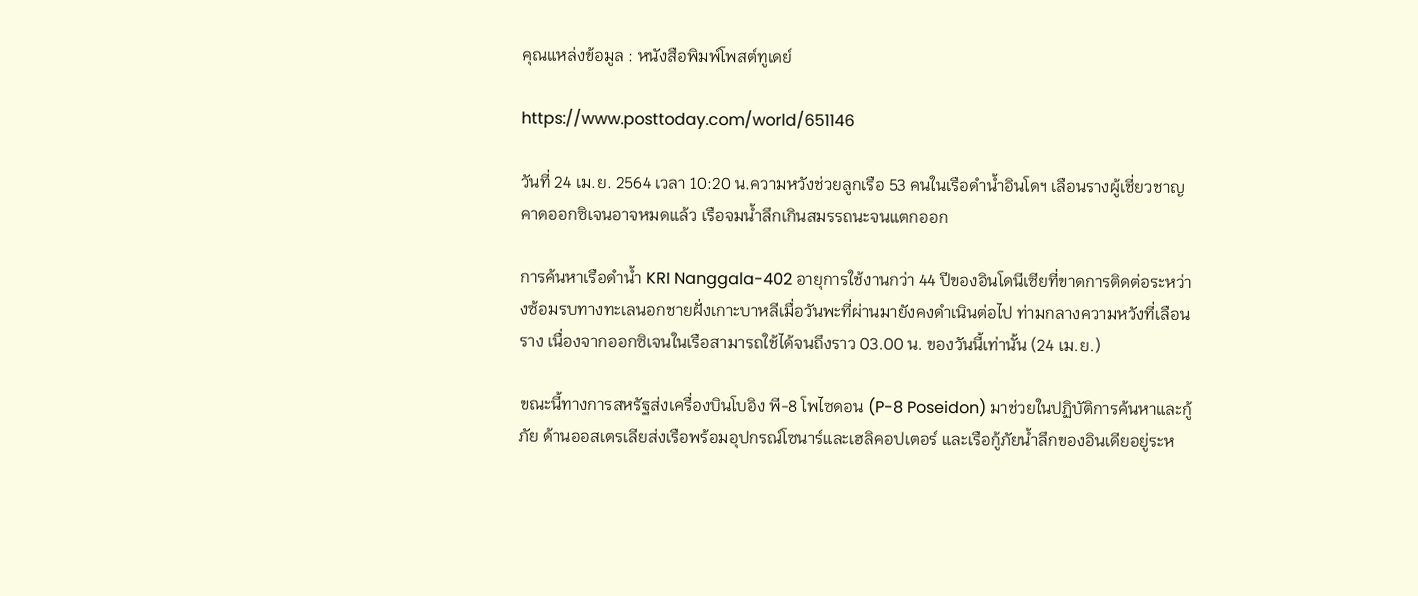คุณแหล่งข้อมูล : หนังสือพิมพ์โพสต์ทูเดย์

https://www.posttoday.com/world/651146

วันที่ 24 เม.ย. 2564 เวลา 10:20 น.ความหวังช่วยลูกเรือ 53 คนในเรือดำน้ำอินโดฯ เลือนรางผู้เชี่ยวชาญคาดออกซิเจนอาจหมดแล้ว เรือจมน้ำลึกเกินสมรรถนะจนแตกออก

การค้นหาเรือดำน้ำ KRI Nanggala-402 อายุการใช้งานกว่า 44 ปีของอินโดนีเซียที่ขาดการติดต่อระหว่างซ้อมรบทางทะเลนอกชายฝั่งเกาะบาหลีเมื่อวันพะที่ผ่านมายังคงดำเนินต่อไป ท่ามกลางความหวังที่เลือนราง เนื่องจากออกซิเจนในเรือสามารถใช้ได้จนถึงราว 03.00 น. ของวันนี้เท่านั้น (24 เม.ย.)

ขณะนี้ทางการสหรัฐส่งเครื่องบินโบอิง พี-8 โพไซดอน (P-8 Poseidon) มาช่วยในปฏิบัติการค้นหาและกู้ภัย ด้านออสเตรเลียส่งเรือพร้อมอุปกรณ์โซนาร์และเฮลิคอปเตอร์ และเรือกู้ภัยน้ำลึกของอินเดียอยู่ระห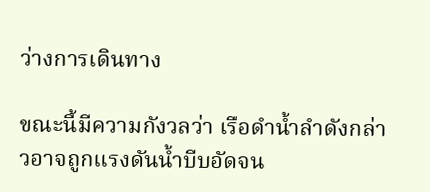ว่างการเดินทาง

ขณะนี้มีความกังวลว่า เรือดำน้ำลำดังกล่าวอาจถูกแรงดันน้ำบีบอัดจน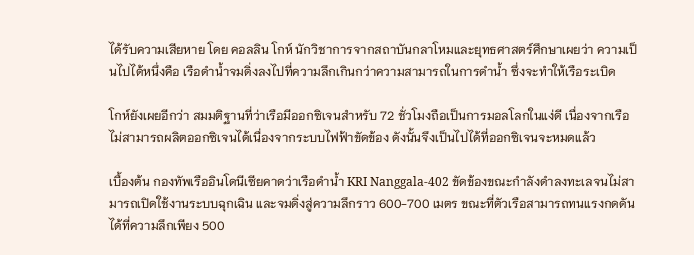ได้รับความเสียหาย โดย คอลลิน โกห์ นักวิชาการจากสถาบันกลาโหมและยุทธศาสตร์ศึกษาเผยว่า ความเป็นไปได้หนึ่งคือ เรือดำน้ำจมดิ่งลงไปที่ความลึกเกินกว่าความสามารถในการดำน้ำ ซึ่งจะทำให้เรือระเบิด

โกห์ยังเผยอีกว่า สมมติฐานที่ว่าเรือมีออกซิเจนสำหรับ 72 ชั่วโมงถือเป็นการมอลโลกในแง่ดี เนื่องจากเรือไม่สามารถผลิตออกซิเจนได้เนื่องจากระบบไฟฟ้าขัดข้อง ดังนั้นจึงเป็นไปได้ที่ออกซิเจนจะหมดแล้ว

เบื้องต้น กองทัพเรืออินโดนีเซียคาดว่าเรือดำน้ำ KRI Nanggala-402 ขัดข้องขณะกำลังดำลงทะเลจนไม่สามารถเปิดใช้งานระบบฉุกเฉิน และจมดิ่งสู่ความลึกราว 600-700 เมตร ขณะที่ตัวเรือสามารถทนแรงกดดันได้ที่ความลึกเพียง 500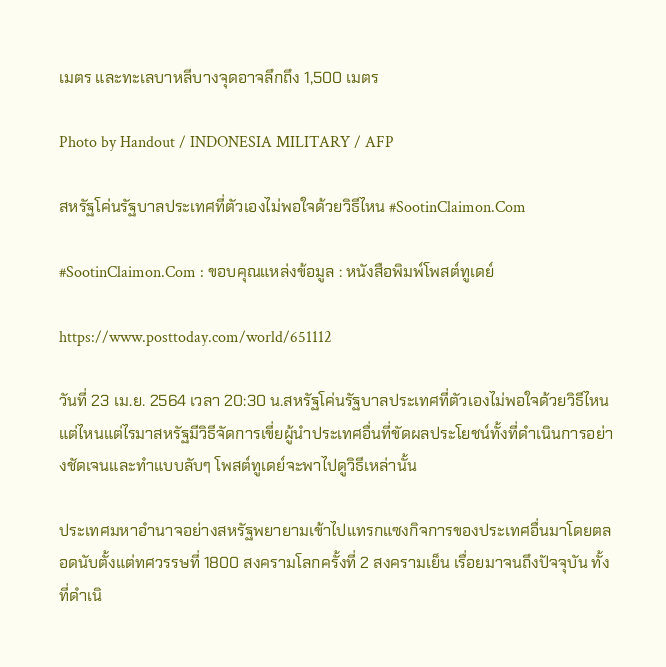เมตร และทะเลบาหลีบางจุดอาจลึกถึง 1,500 เมตร

Photo by Handout / INDONESIA MILITARY / AFP

สหรัฐโค่นรัฐบาลประเทศที่ตัวเองไม่พอใจด้วยวิธีไหน #SootinClaimon.Com

#SootinClaimon.Com : ขอบคุณแหล่งข้อมูล : หนังสือพิมพ์โพสต์ทูเดย์

https://www.posttoday.com/world/651112

วันที่ 23 เม.ย. 2564 เวลา 20:30 น.สหรัฐโค่นรัฐบาลประเทศที่ตัวเองไม่พอใจด้วยวิธีไหนแต่ไหนแต่ไรมาสหรัฐมีวิธีจัดการเขี่ยผู้นำประเทศอื่นที่ขัดผลประโยชน์ทั้งที่ดำเนินการอย่างชัดเจนและทำแบบลับๆ โพสต์ทูเดย์จะพาไปดูวิธีเหล่านั้น

ประเทศมหาอำนาจอย่างสหรัฐพยายามเข้าไปแทรกแซงกิจการของประเทศอื่นมาโดยตลอดนับตั้งแต่ทศวรรษที่ 1800 สงครามโลกครั้งที่ 2 สงครามเย็น เรื่อยมาจนถึงปัจจุบัน ทั้งที่ดำเนิ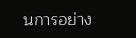นการอย่าง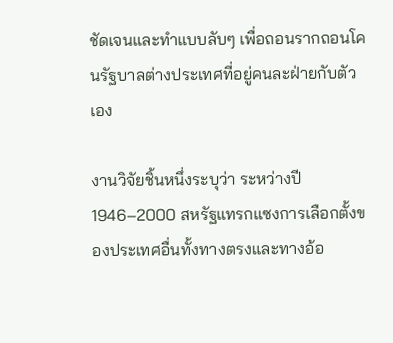ชัดเจนและทำแบบลับๆ เพื่อถอนรากถอนโคนรัฐบาลต่างประเทศที่อยู่คนละฝ่ายกับตัวเอง

งานวิจัยชิ้นหนึ่งระบุว่า ระหว่างปี 1946–2000 สหรัฐแทรกแซงการเลือกตั้งของประเทศอื่นทั้งทางตรงและทางอ้อ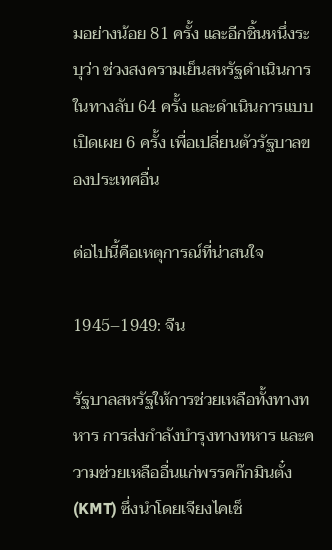มอย่างน้อย 81 ครั้ง และอีกชิ้นหนึ่งระบุว่า ช่วงสงครามเย็นสหรัฐดำเนินการในทางลับ 64 ครั้ง และดำเนินการแบบเปิดเผย 6 ครั้ง เพื่อเปลี่ยนตัวรัฐบาลของประเทศอื่น

ต่อไปนี้คือเหตุการณ์ที่น่าสนใจ

1945–1949: จีน

รัฐบาลสหรัฐให้การช่วยเหลือทั้งทางทหาร การส่งกำลังบำรุงทางทหาร และความช่วยเหลืออื่นแก่พรรคก๊กมินตั๋ง (KMT) ซึ่งนำโดยเจียงไคเช็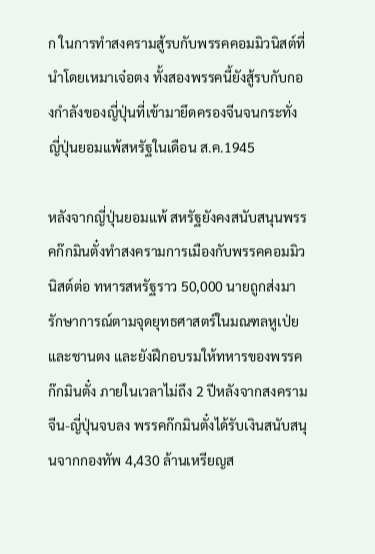ก ในการทำสงครามสู้รบกับพรรคคอมมิวนิสต์ที่นำโดยเหมาเจ๋อตง ทั้งสองพรรคนี้ยังสู้รบกับกองกำลังของญี่ปุ่นที่เข้ามายึดครองจีนจนกระทั่งญี่ปุ่นยอมแพ้สหรัฐในเดือน ส.ค.1945

หลังจากญี่ปุ่นยอมแพ้ สหรัฐยังคงสนับสนุนพรรคก๊กมินตั๋งทำสงครามการเมืองกับพรรคคอมมิวนิสต์ต่อ ทหารสหรัฐราว 50,000 นายถูกส่งมารักษาการณ์ตามจุดยุทธศาสตร์ในมณฑลหูเป่ยและชานตง และยังฝึกอบรมให้ทหารของพรรคก๊กมินตั๋ง ภายในเวลาไม่ถึง 2 ปีหลังจากสงครามจีน-ญี่ปุ่นจบลง พรรคก๊กมินตั๋งได้รับเงินสนับสนุนจากกองทัพ 4,430 ล้านเหรียญส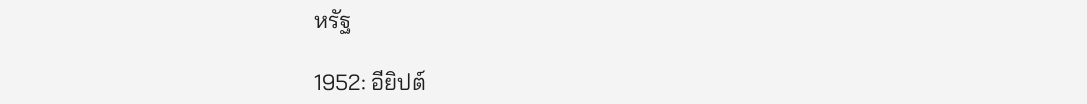หรัฐ

1952: อียิปต์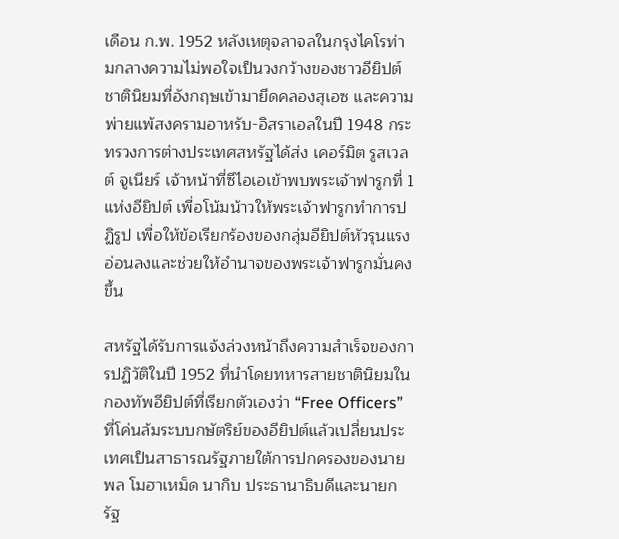เดือน ก.พ. 1952 หลังเหตุจลาจลในกรุงไคโรท่ามกลางความไม่พอใจเป็นวงกว้างของชาวอียิปต์ชาตินิยมที่อังกฤษเข้ามายึดคลองสุเอซ และความพ่ายแพ้สงครามอาหรับ-อิสราเอลในปี 1948 กระทรวงการต่างประเทศสหรัฐได้ส่ง เคอร์มิต รูสเวลต์ จูเนียร์ เจ้าหน้าที่ซีไอเอเข้าพบพระเจ้าฟารูกที่ 1 แห่งอียิปต์ เพื่อโน้มน้าวให้พระเจ้าฟารูกทำการปฏิรูป เพื่อให้ข้อเรียกร้องของกลุ่มอียิปต์หัวรุนแรงอ่อนลงและช่วยให้อำนาจของพระเจ้าฟารูกมั่นคงขึ้น

สหรัฐได้รับการแจ้งล่วงหน้าถึงความสำเร็จของการปฏิวัติในปี 1952 ที่นำโดยทหารสายชาตินิยมในกองทัพอียิปต์ที่เรียกตัวเองว่า “Free Officers” ที่โค่นล้มระบบกษัตริย์ของอียิปต์แล้วเปลี่ยนประเทศเป็นสาธารณรัฐภายใต้การปกครองของนายพล โมฮาเหม็ด นากิบ ประธานาธิบดีและนายกรัฐ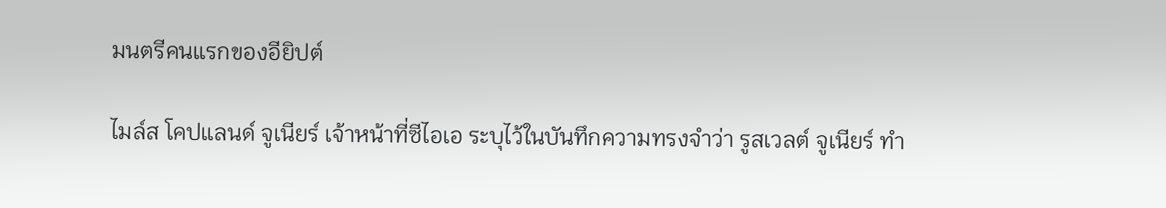มนตรีคนแรกของอียิปต์

ไมล์ส โคปแลนด์ จูเนียร์ เจ้าหน้าที่ซีไอเอ ระบุไว้ในบันทึกความทรงจำว่า รูสเวลต์ จูเนียร์ ทำ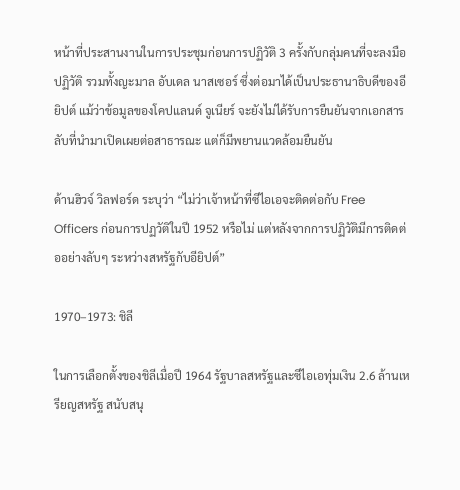หน้าที่ประสานงานในการประชุมก่อนการปฏิวัติ 3 ครั้งกับกลุ่มคนที่จะลงมือปฏิวัติ รวมทั้งญะมาล อับเดล นาสเซอร์ ซึ่งต่อมาได้เป็นประธานาธิบดีของอียิปต์ แม้ว่าข้อมูลของโคปแลนด์ จูเนียร์ จะยังไม่ได้รับการยืนยันจากเอกสารลับที่นำมาเปิดเผยต่อสาธารณะ แต่ก็มีพยานแวดล้อมยืนยัน

ด้านฮิวจ์ วิลฟอร์ด ระบุว่า “ไม่ว่าเจ้าหน้าที่ซีไอเอจะติดต่อกับ Free Officers ก่อนการปฏวัติในปี 1952 หรือไม่ แต่หลังจากการปฏิวัติมีการติดต่ออย่างลับๆ ระหว่างสหรัฐกับอียิปต์”

1970–1973: ชิลี

ในการเลือกตั้งของชิลีเมื่อปี 1964 รัฐบาลสหรัฐและซีไอเอทุ่มเงิน 2.6 ล้านเหรียญสหรัฐ สนับสนุ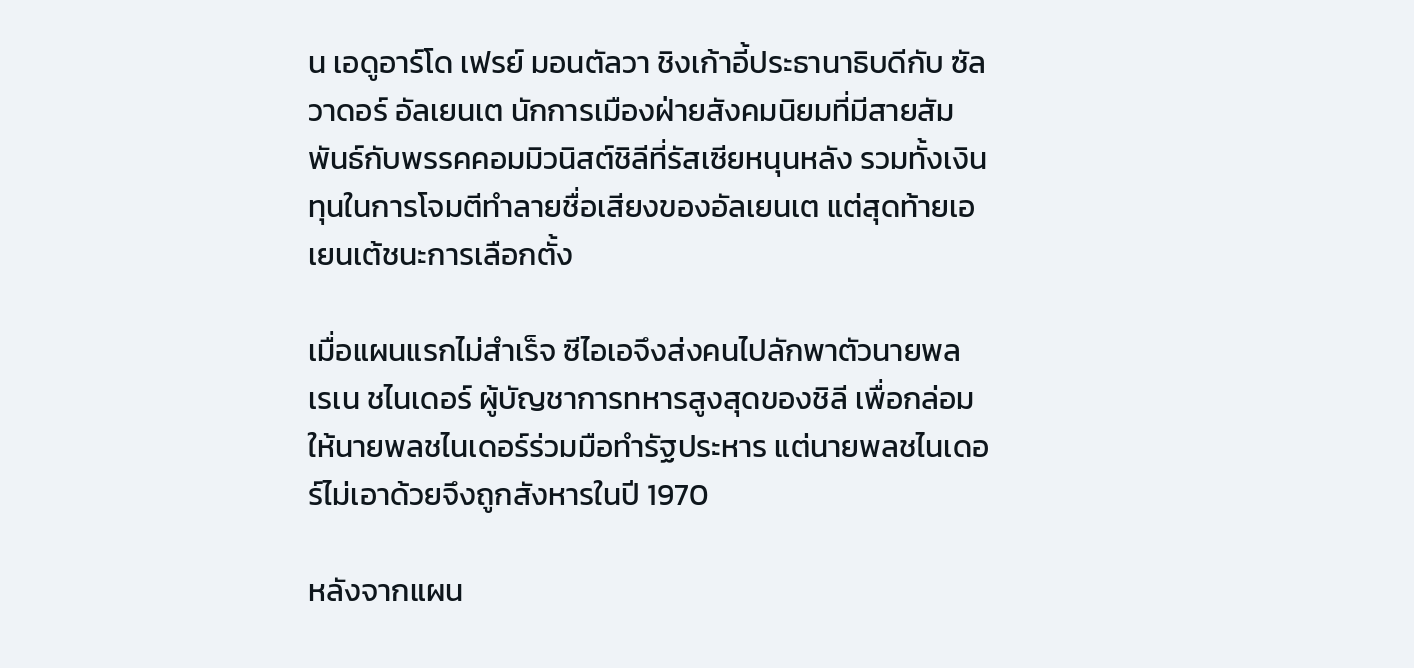น เอดูอาร์โด เฟรย์ มอนตัลวา ชิงเก้าอี้ประธานาธิบดีกับ ซัลวาดอร์ อัลเยนเต นักการเมืองฝ่ายสังคมนิยมที่มีสายสัมพันธ์กับพรรคคอมมิวนิสต์ชิลีที่รัสเซียหนุนหลัง รวมทั้งเงินทุนในการโจมตีทำลายชื่อเสียงของอัลเยนเต แต่สุดท้ายเอเยนเต้ชนะการเลือกตั้ง

เมื่อแผนแรกไม่สำเร็จ ซีไอเอจึงส่งคนไปลักพาตัวนายพล เรเน ชไนเดอร์ ผู้บัญชาการทหารสูงสุดของชิลี เพื่อกล่อมให้นายพลชไนเดอร์ร่วมมือทำรัฐประหาร แต่นายพลชไนเดอร์ไม่เอาด้วยจึงถูกสังหารในปี 1970

หลังจากแผน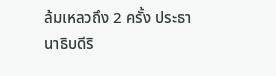ล้มเหลวถึง 2 ครั้ง ประธานาธิบดีริ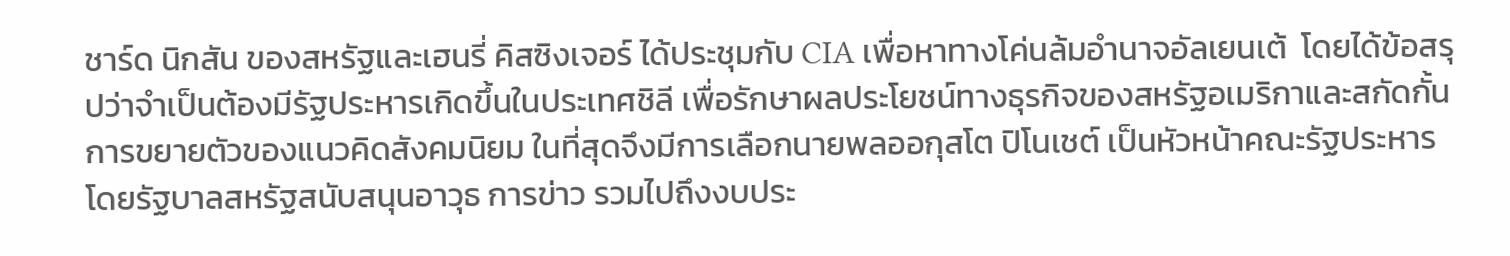ชาร์ด นิกสัน ของสหรัฐและเฮนรี่ คิสซิงเจอร์ ได้ประชุมกับ CIA เพื่อหาทางโค่นล้มอำนาจอัลเยนเต้  โดยได้ข้อสรุปว่าจำเป็นต้องมีรัฐประหารเกิดขึ้นในประเทศชิลี เพื่อรักษาผลประโยชน์ทางธุรกิจของสหรัฐอเมริกาและสกัดกั้นการขยายตัวของแนวคิดสังคมนิยม ในที่สุดจึงมีการเลือกนายพลออกุสโต ปิโนเชต์ เป็นหัวหน้าคณะรัฐประหาร โดยรัฐบาลสหรัฐสนับสนุนอาวุธ การข่าว รวมไปถึงงบประ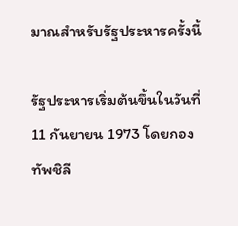มาณสำหรับรัฐประหารครั้งนี้

รัฐประหารเริ่มต้นขึ้นในวันที่ 11 กันยายน 1973 โดยกองทัพชิลี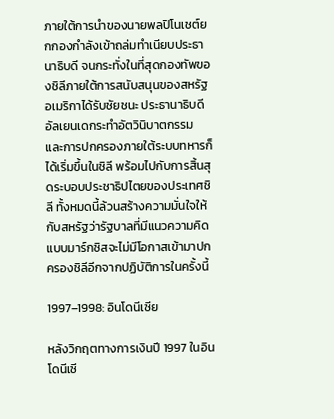ภายใต้การนำของนายพลปิโนเชต์ยกกองกำลังเข้าถล่มทำเนียบประธานาธิบดี จนกระทั่งในที่สุดกองทัพของชิลีภายใต้การสนับสนุนของสหรัฐอเมริกาได้รับชัยชนะ ประธานาธิบดีอัลเยนเดกระทำอัตวินิบาตกรรม และการปกครองภายใต้ระบบทหารก็ได้เริ่มขึ้นในชิลี พร้อมไปกับการสิ้นสุดระบอบประชาธิปไตยของประเทศชิลี ทั้งหมดนี้ล้วนสร้างความมั่นใจให้กับสหรัฐว่ารัฐบาลที่มีแนวความคิดแบบมาร์กซิสจะไม่มีโอกาสเข้ามาปกครองชิลีอีกจากปฏิบัติการในครั้งนี้

1997–1998: อินโดนีเซีย

หลังวิกฤตทางการเงินปี 1997 ในอินโดนีเซี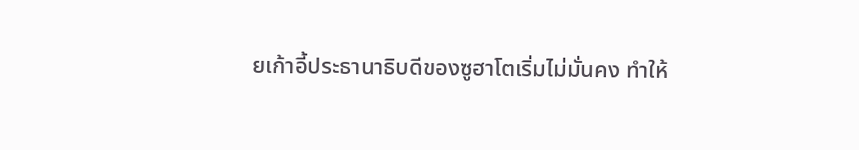ยเก้าอี้ประธานาธิบดีของซูฮาโตเริ่มไม่มั่นคง ทำให้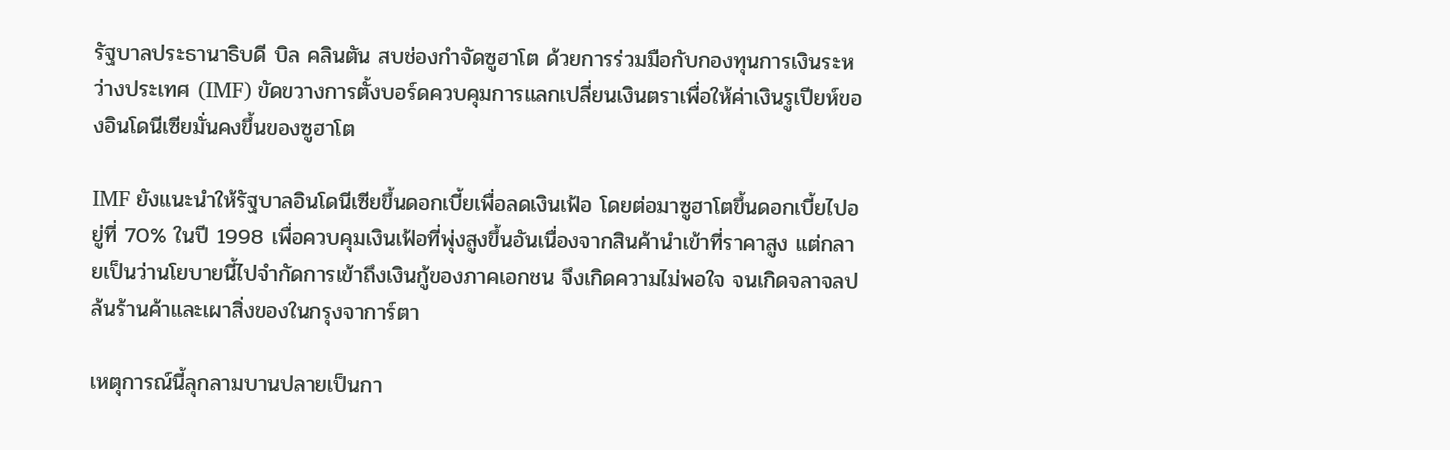รัฐบาลประธานาธิบดี บิล คลินตัน สบช่องกำจัดซูฮาโต ด้วยการร่วมมือกับกองทุนการเงินระหว่างประเทศ (IMF) ขัดขวางการตั้งบอร์ดควบคุมการแลกเปลี่ยนเงินตราเพื่อให้ค่าเงินรูเปียห์ของอินโดนีเซียมั่นคงขึ้นของซูฮาโต

IMF ยังแนะนำให้รัฐบาลอินโดนีเซียขึ้นดอกเบี้ยเพื่อลดเงินเฟ้อ โดยต่อมาซูฮาโตขึ้นดอกเบี้ยไปอยู่ที่ 70% ในปี 1998 เพื่อควบคุมเงินเฟ้อที่พุ่งสูงขึ้นอันเนื่องจากสินค้านำเข้าที่ราคาสูง แต่กลายเป็นว่านโยบายนี้ไปจำกัดการเข้าถึงเงินกู้ของภาคเอกชน จึงเกิดความไม่พอใจ จนเกิดจลาจลปล้นร้านค้าและเผาสิ่งของในกรุงจาการ์ตา

เหตุการณ์นี้ลุกลามบานปลายเป็นกา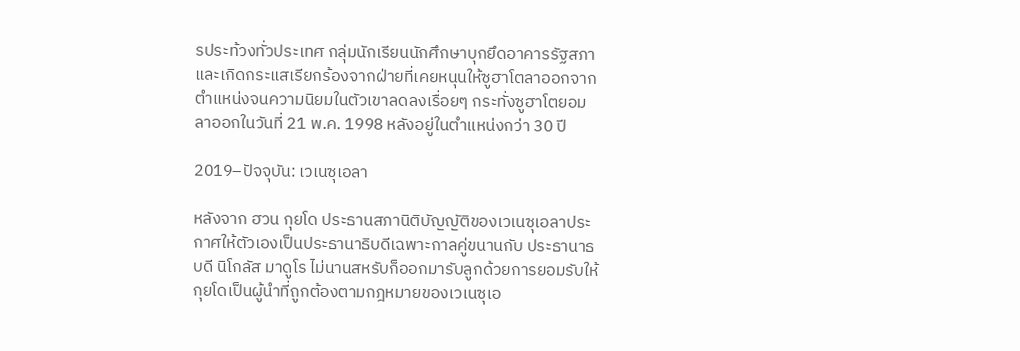รประท้วงทั่วประเทศ กลุ่มนักเรียนนักศึกษาบุกยึดอาคารรัฐสภาและเกิดกระแสเรียกร้องจากฝ่ายที่เคยหนุนให้ซูฮาโตลาออกจากตำแหน่งจนความนิยมในตัวเขาลดลงเรื่อยๆ กระทั่งซูฮาโตยอมลาออกในวันที่ 21 พ.ค. 1998 หลังอยู่ในตำแหน่งกว่า 30 ปี

2019–ปัจจุบัน: เวเนซุเอลา

หลังจาก ฮวน กุยโด ประธานสภานิติบัญญัติของเวเนซุเอลาประกาศให้ตัวเองเป็นประธานาธิบดีเฉพาะกาลคู่ขนานกับ ประธานาธบดี นิโกลัส มาดูโร ไม่นานสหรับก็ออกมารับลูกด้วยการยอมรับให้กุยโดเป็นผู้นำที่ถูกต้องตามกฎหมายของเวเนซุเอ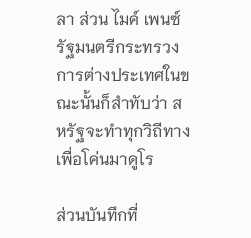ลา ส่วน ไมค์ เพนซ์ รัฐมนตรีกระทรวงการต่างประเทศในขณะนั้นก็สำทับว่า สหรัฐจะทำทุกวิถีทางเพื่อโค่นมาดูโร

ส่วนบันทึกที่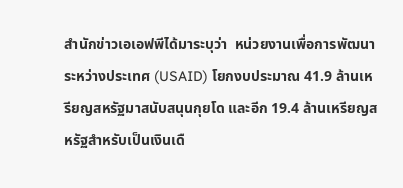สำนักข่าวเอเอฟพีได้มาระบุว่า  หน่วยงานเพื่อการพัฒนาระหว่างประเทศ (USAID) โยกงบประมาณ 41.9 ล้านเหรียญสหรัฐมาสนับสนุนกุยโด และอีก 19.4 ล้านเหรียญสหรัฐสำหรับเป็นเงินเดื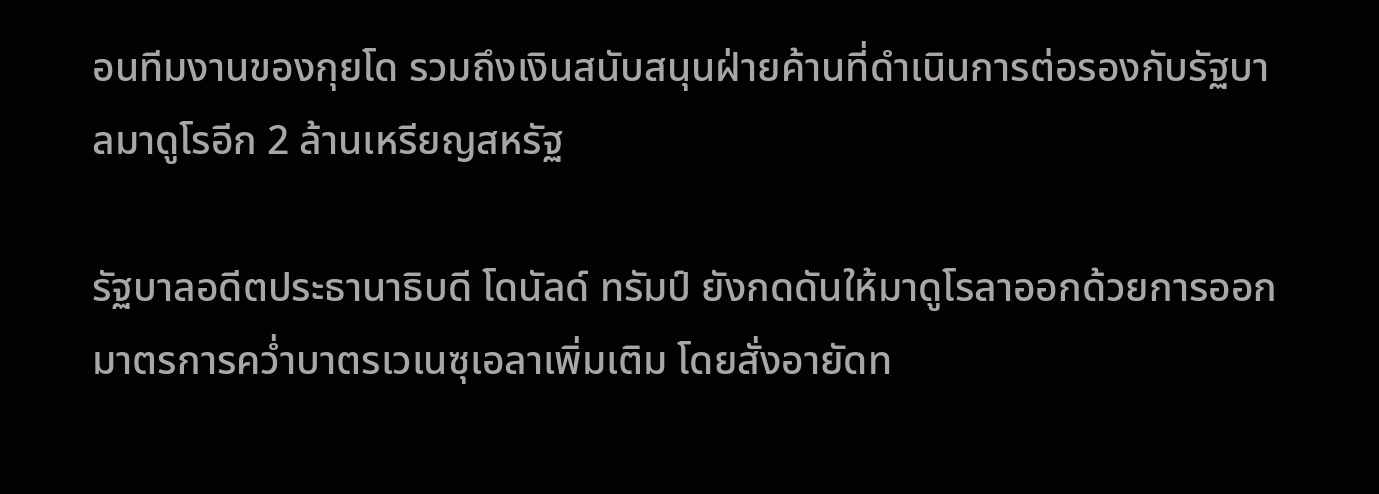อนทีมงานของกุยโด รวมถึงเงินสนับสนุนฝ่ายค้านที่ดำเนินการต่อรองกับรัฐบาลมาดูโรอีก 2 ล้านเหรียญสหรัฐ

รัฐบาลอดีตประธานาธิบดี โดนัลด์ ทรัมป์ ยังกดดันให้มาดูโรลาออกด้วยการออกมาตรการคว่ำบาตรเวเนซุเอลาเพิ่มเติม โดยสั่งอายัดท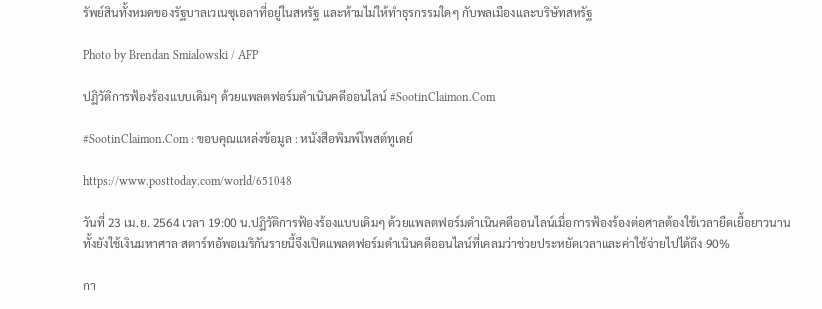รัพย์สินทั้งหมดของรัฐบาลเวเนซุเอลาที่อยู่ในสหรัฐ และห้ามไม่ให้ทำธุรกรรมใดๆ กับพลเมืองและบริษัทสหรัฐ

Photo by Brendan Smialowski / AFP

ปฏิวัติการฟ้องร้องแบบเดิมๆ ด้วยแพลตฟอร์มดำเนินคดีออนไลน์ #SootinClaimon.Com

#SootinClaimon.Com : ขอบคุณแหล่งข้อมูล : หนังสือพิมพ์โพสต์ทูเดย์

https://www.posttoday.com/world/651048

วันที่ 23 เม.ย. 2564 เวลา 19:00 น.ปฏิวัติการฟ้องร้องแบบเดิมๆ ด้วยแพลตฟอร์มดำเนินคดีออนไลน์เมื่อการฟ้องร้องต่อศาลต้องใช้เวลายืดเยื้อยาวนานทั้งยังใช้เงินมหาศาล สตาร์ทอัพอเมริกันรายนี้จึงเปิดแพลตฟอร์มดำเนินคดีออนไลน์ที่เคลมว่าช่วยประหยัดเวลาและค่าใช้จ่ายไปได้ถึง 90%

กา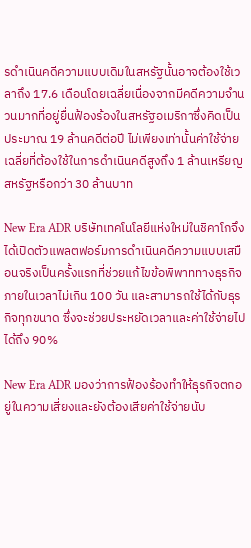รดำเนินคดีความแบบเดิมในสหรัฐนั้นอาจต้องใช้เวลาถึง 17.6 เดือนโดยเฉลี่ยเนื่องจากมีคดีความจำนวนมากที่อยู่ยื่นฟ้องร้องในสหรัฐอเมริกาซึ่งคิดเป็นประมาณ 19 ล้านคดีต่อปี ไม่เพียงเท่านั้นค่าใช้จ่ายเฉลี่ยที่ต้องใช้ในการดำเนินคดีสูงถึง 1 ล้านเหรียญสหรัฐหรือกว่า 30 ล้านบาท

New Era ADR บริษัทเทคโนโลยีแห่งใหม่ในชิคาโกจึงได้เปิดตัวแพลตฟอร์มการดำเนินคดีความแบบเสมือนจริงเป็นครั้งแรกที่ช่วยแก้ไขข้อพิพาททางธุรกิจภายในเวลาไม่เกิน 100 วัน และสามารถใช้ได้กับธุรกิจทุกขนาด ซึ่งจะช่วยประหยัดเวลาและค่าใช้จ่ายไปได้ถึง 90%

New Era ADR มองว่าการฟ้องร้องทำให้ธุรกิจตกอยู่ในความเสี่ยงและยังต้องเสียค่าใช้จ่ายนับ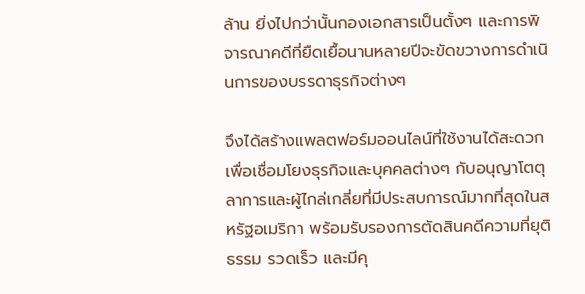ล้าน ยิ่งไปกว่านั้นกองเอกสารเป็นตั้งๆ และการพิจารณาคดีที่ยืดเยื้อนานหลายปีจะขัดขวางการดำเนินการของบรรดาธุรกิจต่างๆ

จึงได้สร้างแพลตฟอร์มออนไลน์ที่ใช้งานได้สะดวกเพื่อเชื่อมโยงธุรกิจและบุคคลต่างๆ กับอนุญาโตตุลาการและผู้ไกล่เกลี่ยที่มีประสบการณ์มากที่สุดในสหรัฐอเมริกา พร้อมรับรองการตัดสินคดีความที่ยุติธรรม รวดเร็ว และมีคุ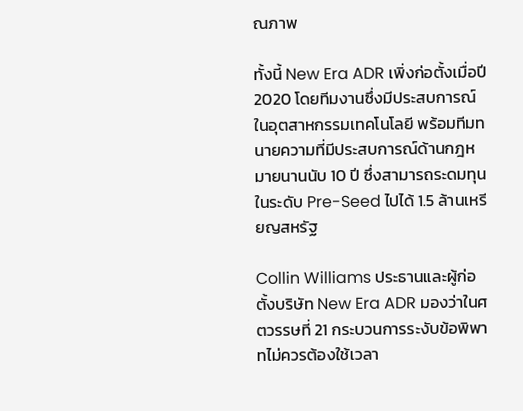ณภาพ

ทั้งนี้ New Era ADR เพิ่งก่อตั้งเมื่อปี 2020 โดยทีมงานซึ่งมีประสบการณ์ในอุตสาหกรรมเทคโนโลยี พร้อมทีมทนายความที่มีประสบการณ์ด้านกฎหมายนานนับ 10 ปี ซึ่งสามารถระดมทุนในระดับ Pre-Seed ไปได้ 1.5 ล้านเหรียญสหรัฐ

Collin Williams ประธานและผู้ก่อตั้งบริษัท New Era ADR มองว่าในศตวรรษที่ 21 กระบวนการระงับข้อพิพาทไม่ควรต้องใช้เวลา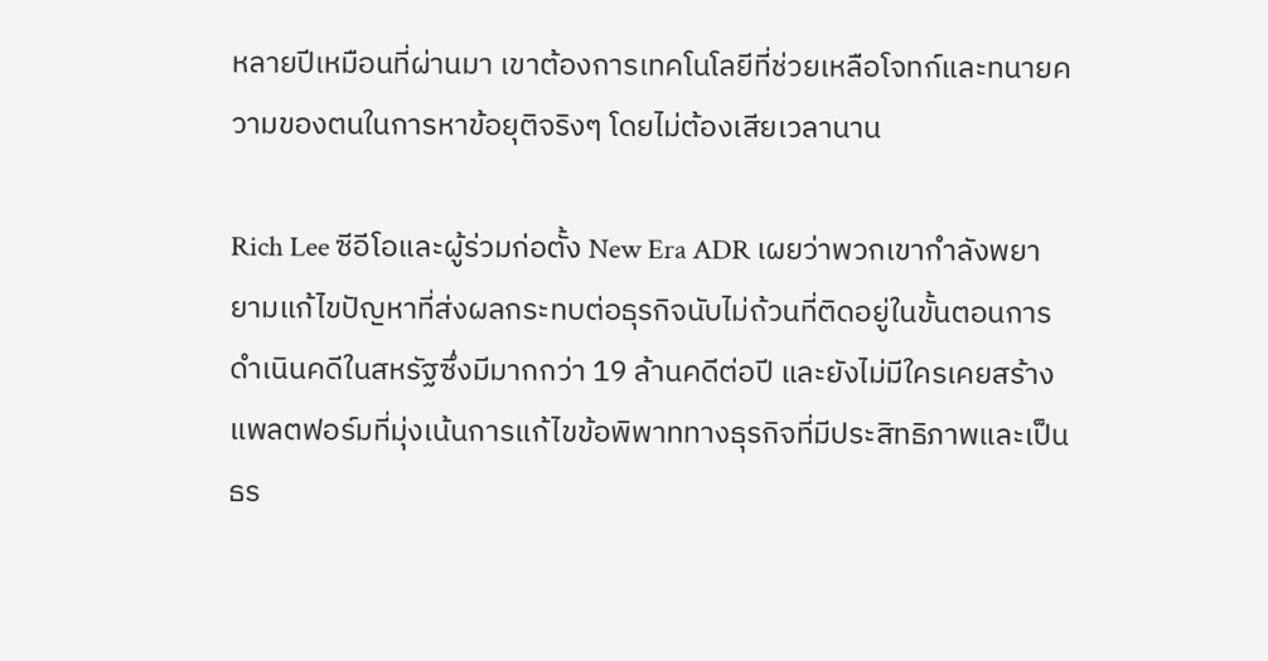หลายปีเหมือนที่ผ่านมา เขาต้องการเทคโนโลยีที่ช่วยเหลือโจทก์และทนายความของตนในการหาข้อยุติจริงๆ โดยไม่ต้องเสียเวลานาน

Rich Lee ซีอีโอและผู้ร่วมก่อตั้ง New Era ADR เผยว่าพวกเขากำลังพยายามแก้ไขปัญหาที่ส่งผลกระทบต่อธุรกิจนับไม่ถ้วนที่ติดอยู่ในขั้นตอนการดำเนินคดีในสหรัฐซึ่งมีมากกว่า 19 ล้านคดีต่อปี และยังไม่มีใครเคยสร้างแพลตฟอร์มที่มุ่งเน้นการแก้ไขข้อพิพาททางธุรกิจที่มีประสิทธิภาพและเป็นธร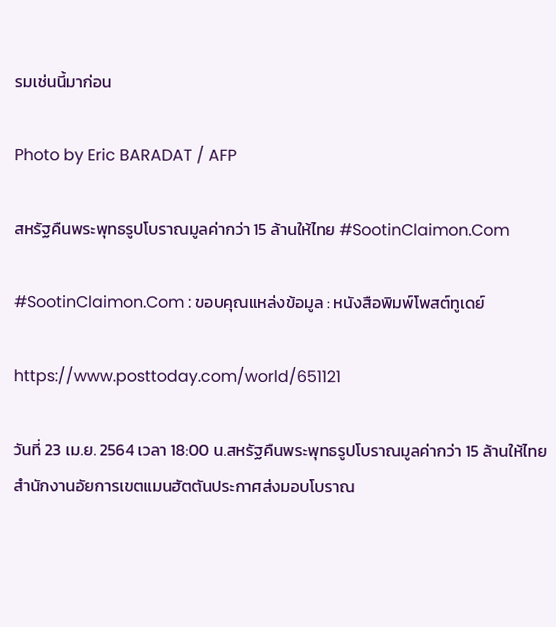รมเช่นนี้มาก่อน

Photo by Eric BARADAT / AFP

สหรัฐคืนพระพุทธรูปโบราณมูลค่ากว่า 15 ล้านให้ไทย #SootinClaimon.Com

#SootinClaimon.Com : ขอบคุณแหล่งข้อมูล : หนังสือพิมพ์โพสต์ทูเดย์

https://www.posttoday.com/world/651121

วันที่ 23 เม.ย. 2564 เวลา 18:00 น.สหรัฐคืนพระพุทธรูปโบราณมูลค่ากว่า 15 ล้านให้ไทยสำนักงานอัยการเขตแมนฮัตตันประกาศส่งมอบโบราณ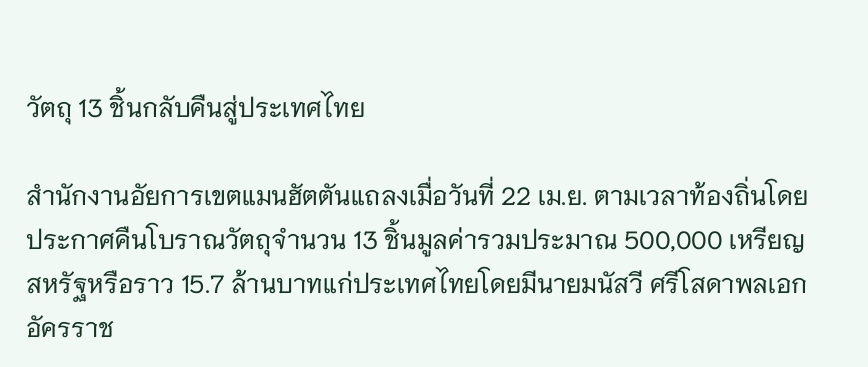วัตถุ 13 ชิ้นกลับคืนสู่ประเทศไทย

สำนักงานอัยการเขตแมนฮัตตันแถลงเมื่อวันที่ 22 เม.ย. ตามเวลาท้องถิ่นโดยประกาศคืนโบราณวัตถุจำนวน 13 ชิ้นมูลค่ารวมประมาณ 500,000 เหรียญสหรัฐหรือราว 15.7 ล้านบาทแก่ประเทศไทยโดยมีนายมนัสวี ศรีโสดาพลเอกอัครราช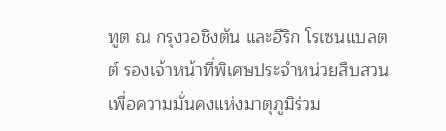ทูต ณ กรุงวอชิงตัน และอีริก โรเซนแบลตต์ รองเจ้าหน้าที่พิเศษประจำหน่วยสืบสวนเพื่อความมั่นคงแห่งมาตุภูมิร่วม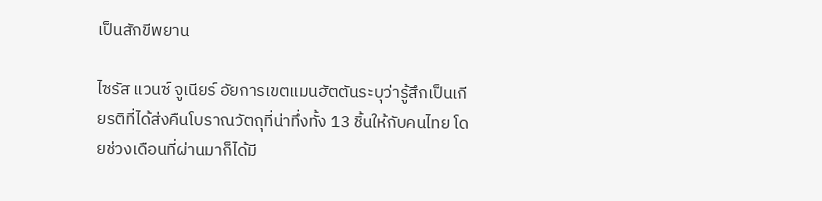เป็นสักขีพยาน

ไซรัส แวนซ์ จูเนียร์ อัยการเขตแมนฮัตตันระบุว่ารู้สึกเป็นเกียรติที่ได้ส่งคืนโบราณวัตถุที่น่าทึ่งทั้ง 13 ชิ้นให้กับคนไทย โดยช่วงเดือนที่ผ่านมาก็ได้มี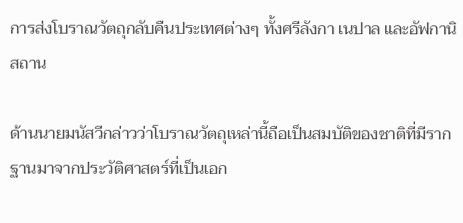การส่งโบราณวัตถุกลับคืนประเทศต่างๆ ทั้งศรีลังกา เนปาล และอัฟกานิสถาน

ด้านนายมนัสวีกล่าวว่าโบราณวัตถุเหล่านี้ถือเป็นสมบัติของชาติที่มีรากฐานมาจากประวัติศาสตร์ที่เป็นเอก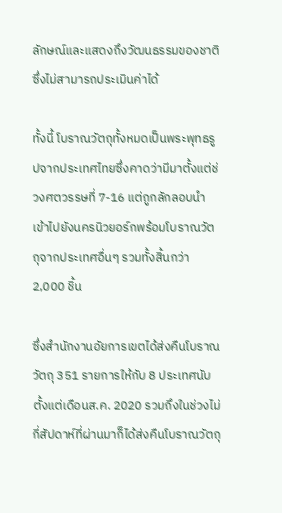ลักษณ์และแสดงถึงวัฒนธรรมของชาติซึ่งไม่สามารถประเมินค่าได้

ทั้งนี้ โบราณวัตถุทั้งหมดเป็นพระพุทธรูปจากประเทศไทยซึ่งคาดว่ามีมาตั้งแต่ช่วงศตวรรษที่ 7-16 แต่ถูกลักลอบนำเข้าไปยังนครนิวยอร์กพร้อมโบราณวัตถุจากประเทศอื่นๆ รวมทั้งสิ้นกว่า 2,000 ชิ้น

ซึ่งสำนักงานอัยการเขตได้ส่งคืนโบราณวัตถุ 351 รายการให้กับ 8 ประเทศนับตั้งแต่เดือนส.ค. 2020 รวมถึงในช่วงไม่กี่สัปดาห์ที่ผ่านมาก็ได้ส่งคืนโบราณวัตถุ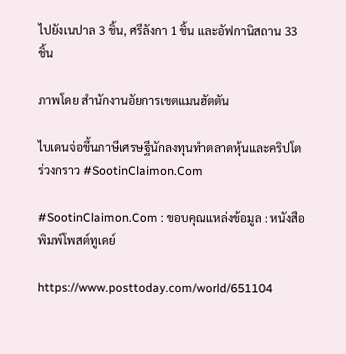ไปยังเนปาล 3 ชิ้น, ศรีลังกา 1 ชิ้น และอัฟกานิสถาน 33 ชิ้น

ภาพโดย สำนักงานอัยการเขตแมนฮัตตัน

ไบเดนจ่อขึ้นภาษีเศรษฐีนักลงทุนทำตลาดหุ้นและคริปโตร่วงกราว #SootinClaimon.Com

#SootinClaimon.Com : ขอบคุณแหล่งข้อมูล : หนังสือพิมพ์โพสต์ทูเดย์

https://www.posttoday.com/world/651104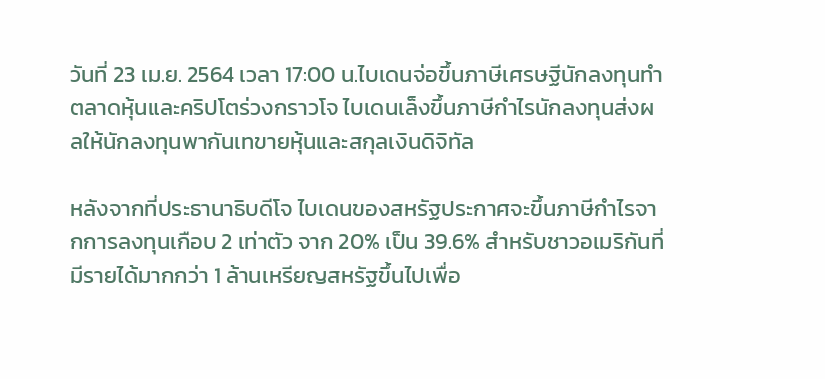วันที่ 23 เม.ย. 2564 เวลา 17:00 น.ไบเดนจ่อขึ้นภาษีเศรษฐีนักลงทุนทำตลาดหุ้นและคริปโตร่วงกราวโจ ไบเดนเล็งขึ้นภาษีกำไรนักลงทุนส่งผลให้นักลงทุนพากันเทขายหุ้นและสกุลเงินดิจิทัล

หลังจากที่ประธานาธิบดีโจ ไบเดนของสหรัฐประกาศจะขึ้นภาษีกำไรจากการลงทุนเกือบ 2 เท่าตัว จาก 20% เป็น 39.6% สำหรับชาวอเมริกันที่มีรายได้มากกว่า 1 ล้านเหรียญสหรัฐขึ้นไปเพื่อ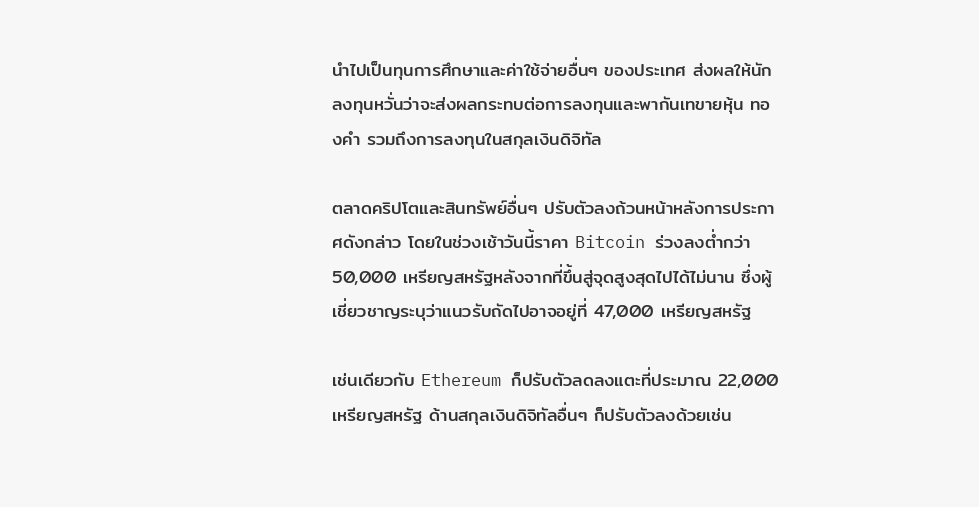นำไปเป็นทุนการศึกษาและค่าใช้จ่ายอื่นๆ ของประเทศ ส่งผลให้นักลงทุนหวั่นว่าจะส่งผลกระทบต่อการลงทุนและพากันเทขายหุ้น ทองคำ รวมถึงการลงทุนในสกุลเงินดิจิทัล

ตลาดคริปโตและสินทรัพย์อื่นๆ ปรับตัวลงถ้วนหน้าหลังการประกาศดังกล่าว โดยในช่วงเช้าวันนี้ราคา Bitcoin ร่วงลงต่ำกว่า 50,000 เหรียญสหรัฐหลังจากที่ขึ้นสู่จุดสูงสุดไปได้ไม่นาน ซึ่งผู้เชี่ยวชาญระบุว่าแนวรับถัดไปอาจอยู่ที่ 47,000 เหรียญสหรัฐ

เช่นเดียวกับ Ethereum ก็ปรับตัวลดลงแตะที่ประมาณ 22,000 เหรียญสหรัฐ ด้านสกุลเงินดิจิทัลอื่นๆ ก็ปรับตัวลงด้วยเช่น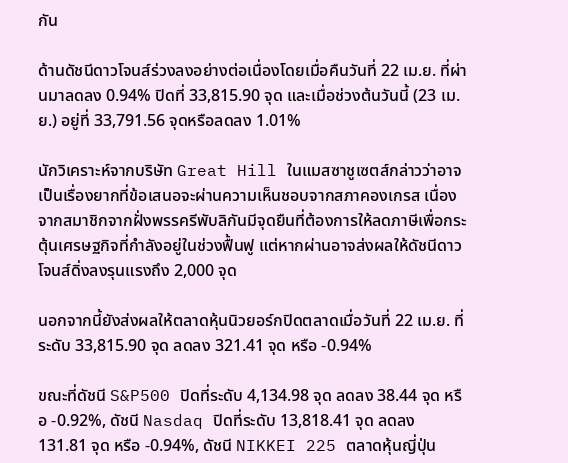กัน

ด้านดัชนีดาวโจนส์ร่วงลงอย่างต่อเนื่องโดยเมื่อคืนวันที่ 22 เม.ย. ที่ผ่านมาลดลง 0.94% ปิดที่ 33,815.90 จุด และเมื่อช่วงต้นวันนี้ (23 เม.ย.) อยู่ที่ 33,791.56 จุดหรือลดลง 1.01%

นักวิเคราะห์จากบริษัท Great Hill ในแมสซาชูเซตส์กล่าวว่าอาจเป็นเรื่องยากที่ข้อเสนอจะผ่านความเห็นชอบจากสภาคองเกรส เนื่องจากสมาชิกจากฝั่งพรรครีพับลิกันมีจุดยืนที่ต้องการให้ลดภาษีเพื่อกระตุ้นเศรษฐกิจที่กำลังอยู่ในช่วงฟื้นฟู แต่หากผ่านอาจส่งผลให้ดัชนีดาวโจนส์ดิ่งลงรุนแรงถึง 2,000 จุด

นอกจากนี้ยังส่งผลให้ตลาดหุ้นนิวยอร์กปิดตลาดเมื่อวันที่ 22 เม.ย. ที่ระดับ 33,815.90 จุด ลดลง 321.41 จุด หรือ -0.94%

ขณะที่ดัชนี S&P500 ปิดที่ระดับ 4,134.98 จุด ลดลง 38.44 จุด หรือ -0.92%, ดัชนี Nasdaq ปิดที่ระดับ 13,818.41 จุด ลดลง 131.81 จุด หรือ -0.94%, ดัชนี NIKKEI 225 ตลาดหุ้นญี่ปุ่น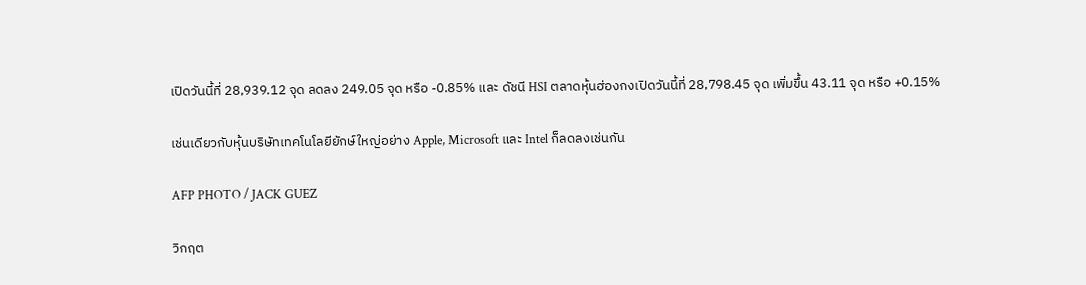เปิดวันนี้ที่ 28,939.12 จุด ลดลง 249.05 จุด หรือ -0.85% และ ดัชนี HSI ตลาดหุ้นฮ่องกงเปิดวันนี้ที่ 28,798.45 จุด เพิ่มขึ้น 43.11 จุด หรือ +0.15%

เช่นเดียวกับหุ้นบริษัทเทคโนโลยียักษ์ใหญ่อย่าง Apple, Microsoft และ Intel ก็ลดลงเช่นกัน

AFP PHOTO / JACK GUEZ

วิกฤต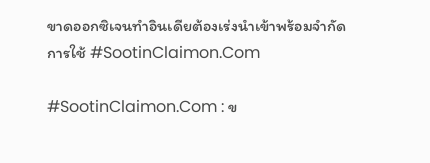ขาดออกซิเจนทำอินเดียต้องเร่งนำเข้าพร้อมจำกัดการใช้ #SootinClaimon.Com

#SootinClaimon.Com : ข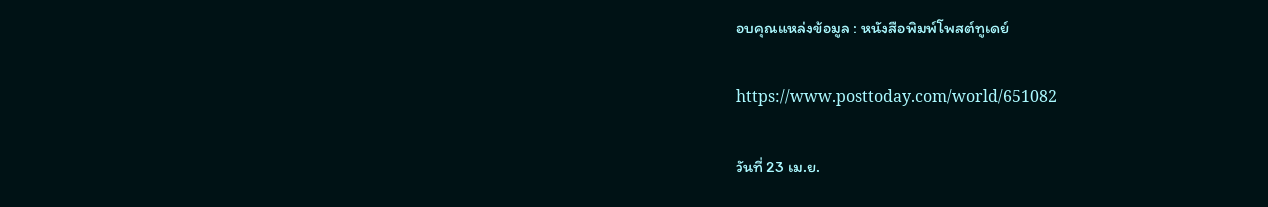อบคุณแหล่งข้อมูล : หนังสือพิมพ์โพสต์ทูเดย์

https://www.posttoday.com/world/651082

วันที่ 23 เม.ย.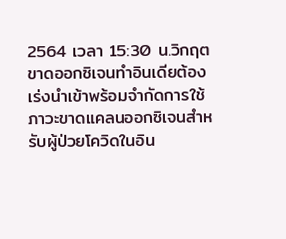2564 เวลา 15:30 น.วิกฤตขาดออกซิเจนทำอินเดียต้องเร่งนำเข้าพร้อมจำกัดการใช้ภาวะขาดแคลนออกซิเจนสำหรับผู้ป่วยโควิดในอิน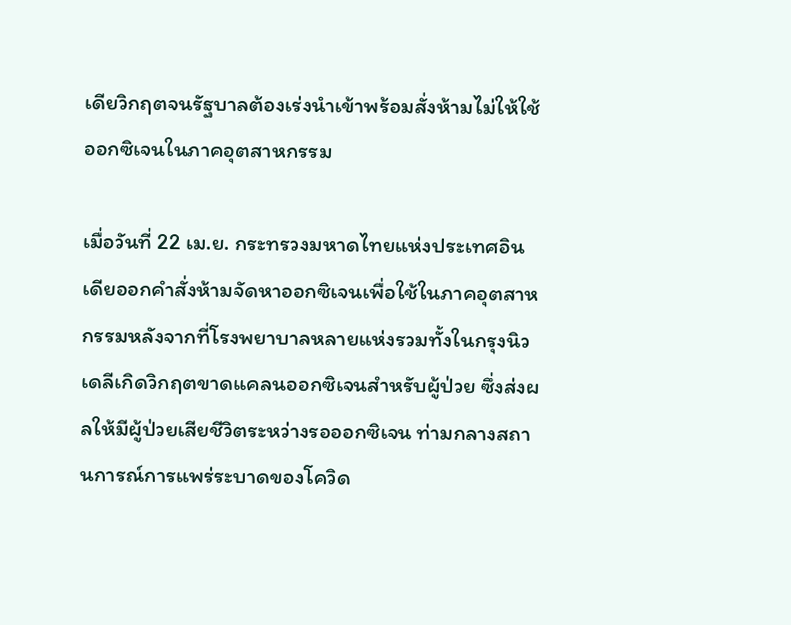เดียวิกฤตจนรัฐบาลต้องเร่งนำเข้าพร้อมสั่งห้ามไม่ให้ใช้ออกซิเจนในภาคอุตสาหกรรม

เมื่อวันที่ 22 เม.ย. กระทรวงมหาดไทยแห่งประเทศอินเดียออกคำสั่งห้ามจัดหาออกซิเจนเพื่อใช้ในภาคอุตสาหกรรมหลังจากที่โรงพยาบาลหลายแห่งรวมทั้งในกรุงนิวเดลีเกิดวิกฤตขาดแคลนออกซิเจนสำหรับผู้ป่วย ซึ่งส่งผลให้มีผู้ป่วยเสียชีวิตระหว่างรอออกซิเจน ท่ามกลางสถานการณ์การแพร่ระบาดของโควิด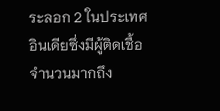ระลอก 2 ในประเทศอินเดียซึ่งมีผู้ติดเชื้อจำนวนมากถึง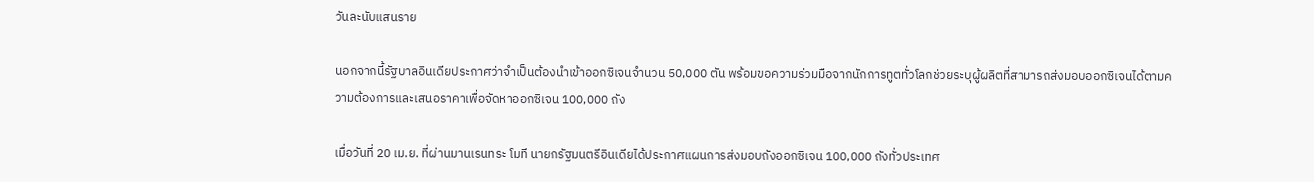วันละนับแสนราย

นอกจากนี้รัฐบาลอินเดียประกาศว่าจำเป็นต้องนำเข้าออกซิเจนจำนวน 50,000 ตัน พร้อมขอความร่วมมือจากนักการทูตทั่วโลกช่วยระบุผู้ผลิตที่สามารถส่งมอบออกซิเจนได้ตามความต้องการและเสนอราคาเพื่อจัดหาออกซิเจน 100,000 ถัง

เมื่อวันที่ 20 เม.ย. ที่ผ่านมานเรนทระ โมที นายกรัฐมนตรีอินเดียได้ประกาศแผนการส่งมอบถังออกซิเจน 100,000 ถังทั่วประเทศ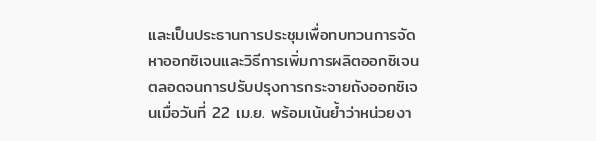และเป็นประธานการประชุมเพื่อทบทวนการจัดหาออกซิเจนและวิธีการเพิ่มการผลิตออกซิเจนตลอดจนการปรับปรุงการกระจายถังออกซิเจนเมื่อวันที่ 22 เม.ย. พร้อมเน้นย้ำว่าหน่วยงา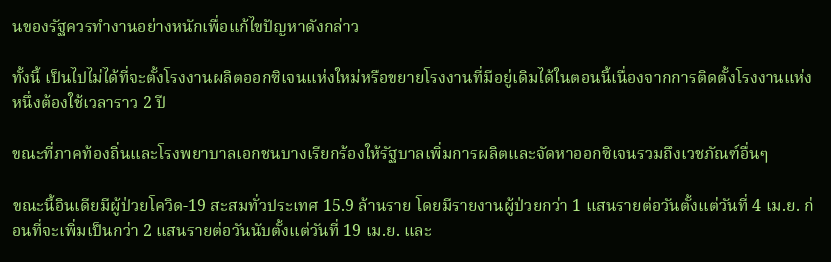นของรัฐควรทำงานอย่างหนักเพื่อแก้ไขปัญหาดังกล่าว

ทั้งนี้ เป็นไปไม่ได้ที่จะตั้งโรงงานผลิตออกซิเจนแห่งใหม่หรือขยายโรงงานที่มีอยู่เดิมได้ในตอนนี้เนื่องจากการติดตั้งโรงงานแห่งหนึ่งต้องใช้เวลาราว 2 ปี

ขณะที่ภาคท้องถิ่นและโรงพยาบาลเอกชนบางเรียกร้องให้รัฐบาลเพิ่มการผลิตและจัดหาออกซิเจนรวมถึงเวชภัณฑ์อื่นๆ

ขณะนี้อินเดียมีผู้ป่วยโควิด-19 สะสมทั่วประเทศ 15.9 ล้านราย โดยมีรายงานผู้ป่วยกว่า 1 แสนรายต่อวันตั้งแต่วันที่ 4 เม.ย. ก่อนที่จะเพิ่มเป็นกว่า 2 แสนรายต่อวันนับตั้งแต่วันที่ 19 เม.ย. และ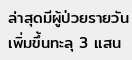ล่าสุดมีผู้ป่วยรายวันเพิ่มขึ้นทะลุ 3 แสน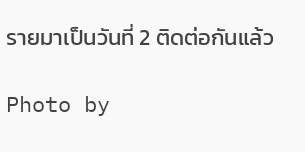รายมาเป็นวันที่ 2 ติดต่อกันแล้ว

Photo by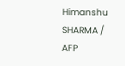Himanshu SHARMA / AFP